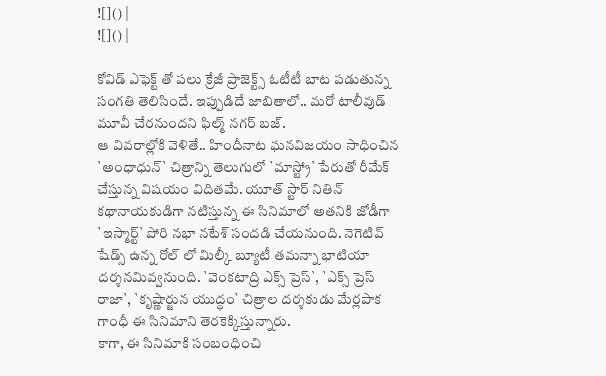![]() |
![]() |

కోవిడ్ ఎఫెక్ట్ తో పలు క్రేజీ ప్రాజెక్ట్స్ ఓటీటీ బాట పడుతున్న సంగతి తెలిసిందే. ఇప్పుడిదే జాబితాలో.. మరో టాలీవుడ్ మూవీ చేరనుందని ఫిల్మ్ నగర్ బజ్.
ఆ వివరాల్లోకి వెళితే.. హిందీనాట ఘనవిజయం సాధించిన `అంధాధున్` చిత్రాన్ని తెలుగులో `మాస్ట్రో` పేరుతో రీమేక్ చేస్తున్న విషయం విదితమే. యూత్ స్టార్ నితిన్ కథానాయకుడిగా నటిస్తున్న ఈ సినిమాలో అతనికి జోడీగా `ఇస్మార్ట్` పోరి నభా నటేశ్ సందడి చేయనుంది. నెగెటివ్ షేడ్స్ ఉన్న రోల్ లో మిల్కీ బ్యూటీ తమన్నా భాటియా దర్శనమివ్వనుంది. `వెంకటాద్రి ఎక్స్ ప్రెస్`, `ఎక్స్ ప్రెస్ రాజా`, `కృష్ణార్జున యుద్ధం` చిత్రాల దర్శకుడు మేర్లపాక గాంధీ ఈ సినిమాని తెరకెక్కిస్తున్నారు.
కాగా, ఈ సినిమాకి సంబంధించి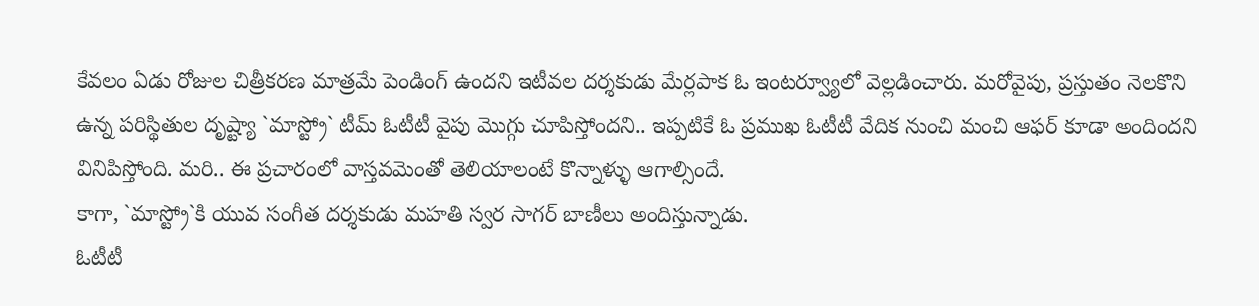కేవలం ఏడు రోజుల చిత్రీకరణ మాత్రమే పెండింగ్ ఉందని ఇటీవల దర్శకుడు మేర్లపాక ఓ ఇంటర్వ్యూలో వెల్లడించారు. మరోవైపు, ప్రస్తుతం నెలకొని ఉన్న పరిస్థితుల దృష్ట్యా `మాస్ట్రో` టీమ్ ఓటీటీ వైపు మొగ్గు చూపిస్తోందని.. ఇప్పటికే ఓ ప్రముఖ ఓటీటీ వేదిక నుంచి మంచి ఆఫర్ కూడా అందిందని వినిపిస్తోంది. మరి.. ఈ ప్రచారంలో వాస్తవమెంతో తెలియాలంటే కొన్నాళ్ళు ఆగాల్సిందే.
కాగా, `మాస్ట్రో`కి యువ సంగీత దర్శకుడు మహతి స్వర సాగర్ బాణీలు అందిస్తున్నాడు.
ఓటీటీ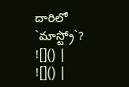దారిలో `మాస్ట్రో`?
![]() |
![]() |